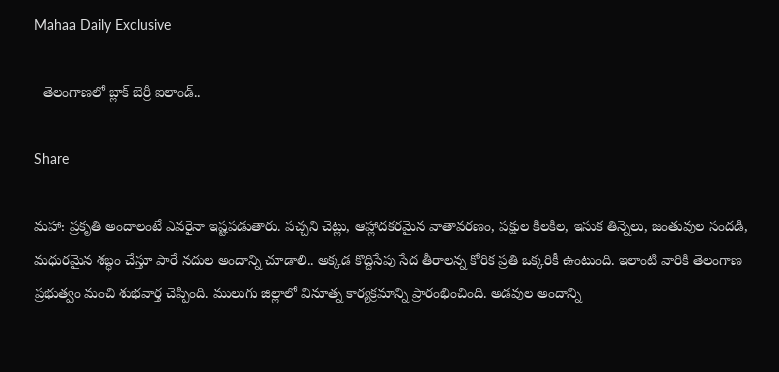Mahaa Daily Exclusive

  తెలంగాణలో బ్లాక్ బెర్రీ ఐలాండ్..

Share

మహా: ప్రకృతి అందాలంటే ఎవరైనా ఇష్టపడుతారు. పచ్చని చెట్లు, ఆహ్లాదకరమైన వాతావరణం, పక్షుల కిలకిల, ఇసుక తిన్నెలు, జంతువుల సందడి, మధురమైన శబ్ధం చేస్తూ పారే నదుల అందాన్ని చూడాలి.. అక్కడ కొద్దిసేపు సేద తీరాలన్న కోరిక ప్రతి ఒక్కరికీ ఉంటుంది. ఇలాంటి వారికి తెలంగాణ ప్రభుత్వం మంచి శుభవార్త చెప్పింది. ములుగు జిల్లాలో వినూత్న కార్యక్రమాన్ని ప్రారంభించింది. అడవుల అందాన్ని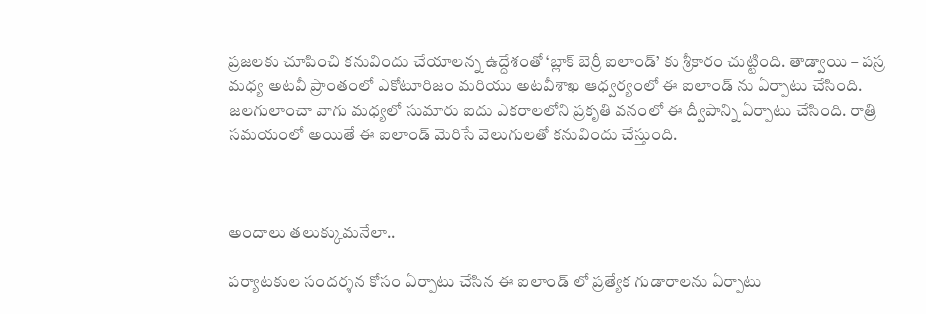ప్రజలకు చూపించి కనువిందు చేయాలన్న ఉద్దేశంతో ‘బ్లాక్ బెర్రీ ఐలాండ్’ కు శ్రీకారం చుట్టింది. తాడ్వాయి – పస్ర మధ్య అటవీ ప్రాంతంలో ఎకోటూరిజం మరియు అటవీశాఖ ఆధ్వర్యంలో ఈ ఐలాండ్ ను ఏర్పాటు చేసింది. జలగులాంచా వాగు మధ్యలో సుమారు ఐదు ఎకరాలలోని ప్రకృతి వనంలో ఈ ద్వీపాన్ని ఏర్పాటు చేసింది. రాత్రి సమయంలో అయితే ఈ ఐలాండ్ మెరిసే వెలుగులతో కనువిందు చేస్తుంది.



అందాలు తలుక్కుమనేలా..

పర్యాటకుల సందర్శన కోసం ఏర్పాటు చేసిన ఈ ఐలాండ్ లో ప్రత్యేక గుడారాలను ఏర్పాటు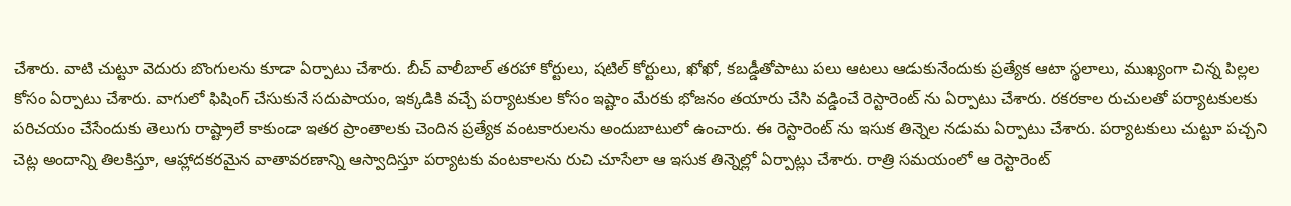చేశారు. వాటి చుట్టూ వెదురు బొంగులను కూడా ఏర్పాటు చేశారు. బీచ్ వాలీబాల్ తరహా కోర్టులు, షటిల్ కోర్టులు, ఖోఖో, కబడ్డీతోపాటు పలు ఆటలు ఆడుకునేందుకు ప్రత్యేక ఆటా స్థలాలు, ముఖ్యంగా చిన్న పిల్లల కోసం ఏర్పాటు చేశారు. వాగులో ఫిషింగ్ చేసుకునే సదుపాయం, ఇక్కడికి వచ్చే పర్యాటకుల కోసం ఇష్టాం మేరకు భోజనం తయారు చేసి వడ్డించే రెస్టారెంట్ ను ఏర్పాటు చేశారు. రకరకాల రుచులతో పర్యాటకులకు పరిచయం చేసేందుకు తెలుగు రాష్ట్రాలే కాకుండా ఇతర ప్రాంతాలకు చెందిన ప్రత్యేక వంటకారులను అందుబాటులో ఉంచారు. ఈ రెస్టారెంట్ ను ఇసుక తిన్నెల నడుమ ఏర్పాటు చేశారు. పర్యాటకులు చుట్టూ పచ్చని చెట్ల అందాన్ని తిలకిస్తూ, ఆహ్లాదకరమైన వాతావరణాన్ని ఆస్వాదిస్తూ పర్యాటకు వంటకాలను రుచి చూసేలా ఆ ఇసుక తిన్నెల్లో ఏర్పాట్లు చేశారు. రాత్రి సమయంలో ఆ రెస్టారెంట్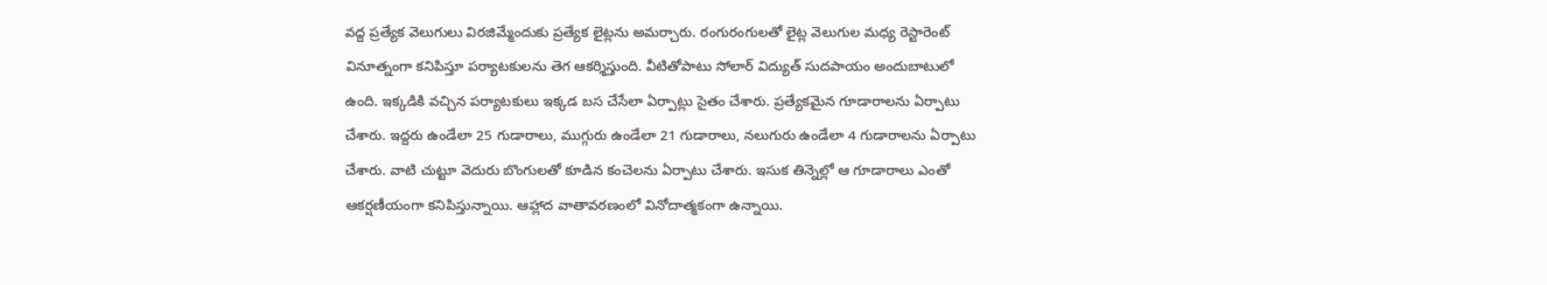వద్ద ప్రత్యేక వెలుగులు విరజిమ్మేందుకు ప్రత్యేక లైట్లను అమర్చారు. రంగురంగులతో లైట్ల వెలుగుల మధ్య రెస్టారెంట్ వినూత్నంగా కనిపిస్తూ పర్యాటకులను తెగ ఆకర్శిస్తుంది. వీటితోపాటు సోలార్ విద్యుత్ సుదపాయం అందుబాటులో ఉంది. ఇక్కడికి వచ్చిన పర్యాటకులు ఇక్కడ బస చేసేలా ఏర్పాట్లు సైతం చేశారు. ప్రత్యేకమైన గూడారాలను ఏర్పాటు చేశారు. ఇద్దరు ఉండేలా 25 గుడారాలు, ముగ్గురు ఉండేలా 21 గుడారాలు, నలుగురు ఉండేలా 4 గుడారాలను ఏర్పాటు చేశారు. వాటి చుట్టూ వెదురు బొంగులతో కూడిన కంచెలను ఏర్పాటు చేశారు. ఇసుక తిన్నెల్లో ఆ గూడారాలు ఎంతో ఆకర్షణీయంగా కనిపిస్తున్నాయి. ఆహ్లాద వాతావరణంలో వినోదాత్మకంగా ఉన్నాయి.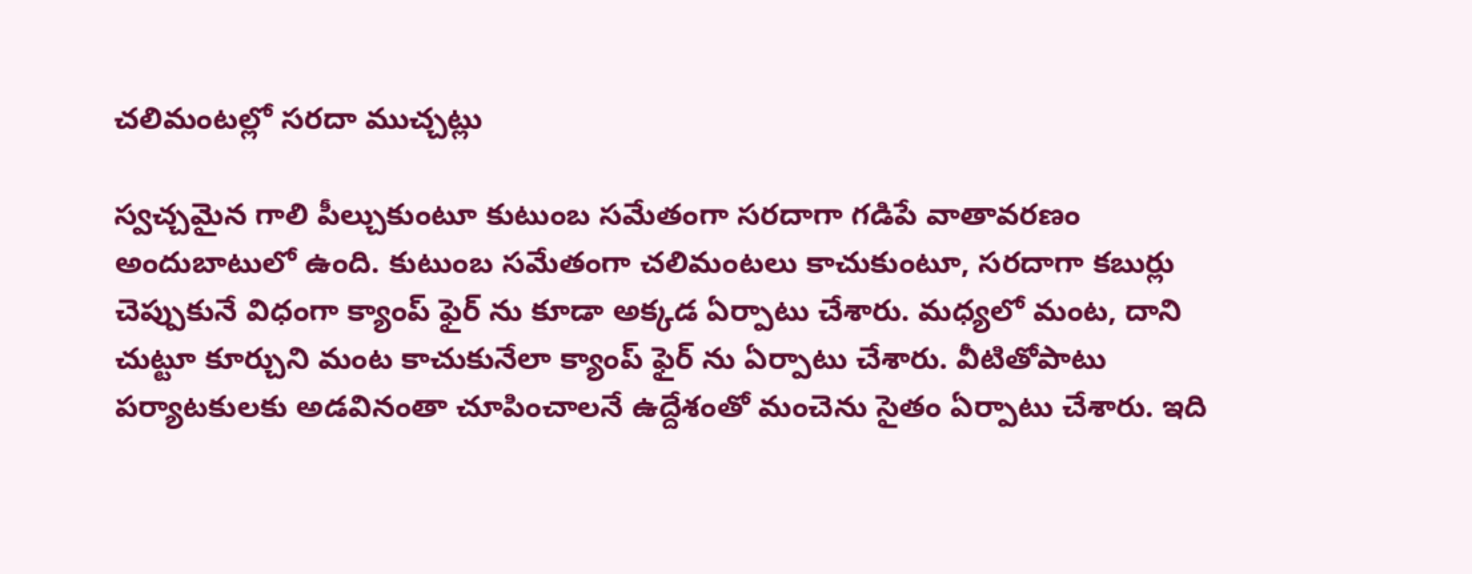చలిమంటల్లో సరదా ముచ్చట్లు

స్వచ్చమైన గాలి పీల్చుకుంటూ కుటుంబ సమేతంగా సరదాగా గడిపే వాతావరణం అందుబాటులో ఉంది. కుటుంబ సమేతంగా చలిమంటలు కాచుకుంటూ, సరదాగా కబుర్లు చెప్పుకునే విధంగా క్యాంప్ ఫైర్ ను కూడా అక్కడ ఏర్పాటు చేశారు. మధ్యలో మంట, దాని చుట్టూ కూర్చుని మంట కాచుకునేలా క్యాంప్ ఫైర్ ను ఏర్పాటు చేశారు. వీటితోపాటు పర్యాటకులకు అడవినంతా చూపించాలనే ఉద్దేశంతో మంచెను సైతం ఏర్పాటు చేశారు. ఇది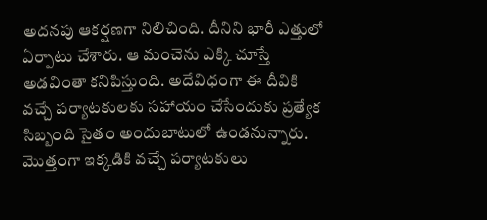అదనపు ఆకర్షణగా నిలిచింది. దీనిని భారీ ఎత్తులో ఏర్పాటు చేశారు. ఆ మంచెను ఎక్కి చూస్తే అడవింతా కనిపిస్తుంది. అదేవిధంగా ఈ దీవికి వచ్చే పర్యాటకులకు సహాయం చేసేందుకు ప్రత్యేక సిబ్బంది సైతం అందుబాటులో ఉండనున్నారు. మొత్తంగా ఇక్కడికి వచ్చే పర్యాటకులు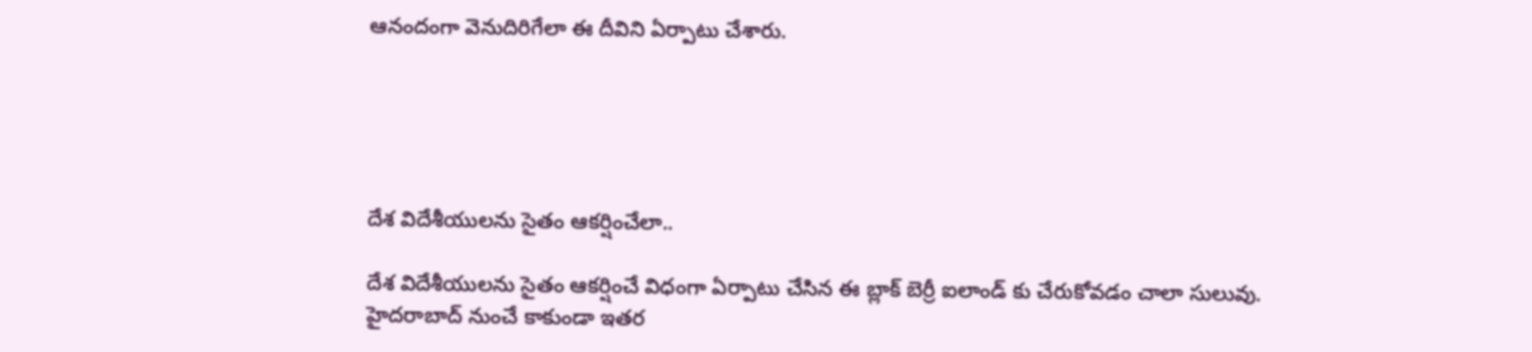ఆనందంగా వెనుదిరిగేలా ఈ దీవిని ఏర్పాటు చేశారు.





దేశ విదేశీయులను సైతం ఆకర్షించేలా..

దేశ విదేశీయులను సైతం ఆకర్షించే విధంగా ఏర్పాటు చేసిన ఈ బ్లాక్ బెర్రీ ఐలాండ్ కు చేరుకోవడం చాలా సులువు. హైదరాబాద్ నుంచే కాకుండా ఇతర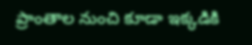ప్రాంతాల నుంచి కూడా ఇక్కడికి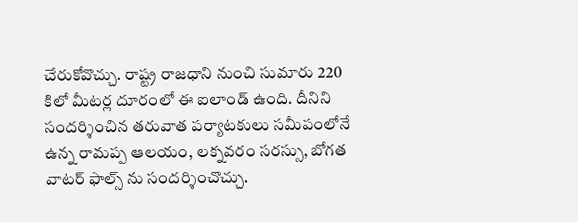చేరుకోవొచ్చు. రాష్ట్ర రాజధాని నుంచి సుమారు 220 కిలో మీటర్ల దూరంలో ఈ ఐలాండ్ ఉంది. దీనిని సందర్శించిన తరువాత పర్యాటకులు సమీపంలోనే ఉన్న రామప్ప ఆలయం, లక్నవరం సరస్సు, బోగత వాటర్ ఫాల్స్ ను సందర్శించొచ్చు.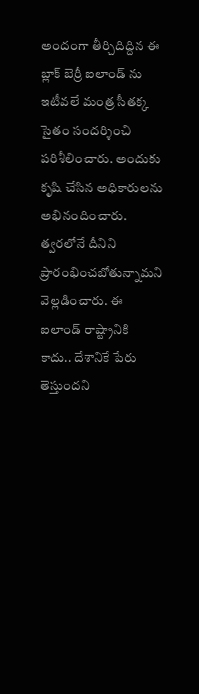అందంగా తీర్చిదిద్దిన ఈ బ్లాక్ బెర్రీ ఐలాండ్ ను ఇటీవలే మంత్ర సీతక్క సైతం సందర్శించి పరిశీలించారు. అందుకు కృషి చేసిన అధికారులను అభినందించారు. త్వరలోనే దీనిని ప్రారంభించబోతున్నామని వెల్లడించారు. ఈ ఐలాండ్ రాష్ట్రానికి కాదు.. దేశానికే పేరు తెస్తుందని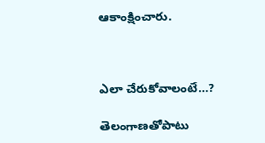ఆకాంక్షించారు.



ఎలా చేరుకోవాలంటే…?

తెలంగాణతోపాటు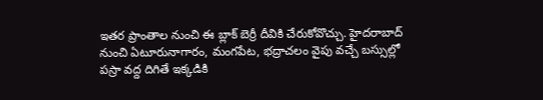ఇతర ప్రాంతాల నుంచి ఈ బ్లాక్ బెర్రీ దీవికి చేరుకోవొచ్చు. హైదరాబాద్ నుంచి ఏటూరునాగారం, మంగపేట, భద్రాచలం వైపు వచ్చే బస్సుల్లో పస్రా వద్ద దిగితే ఇక్కడికి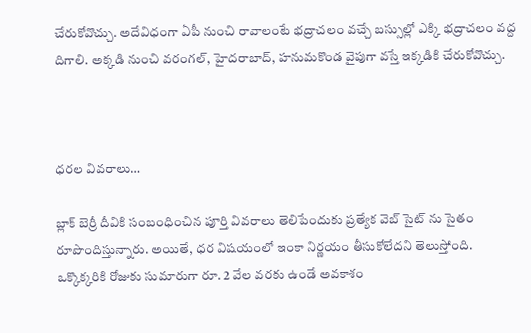చేరుకోవొచ్చు. అదేవిధంగా ఏపీ నుంచి రావాలంటే భద్రాచలం వచ్చే బస్సుల్లో ఎక్కి భద్రాచలం వద్ద దిగాలి. అక్కడి నుంచి వరంగల్, హైదరాబాద్, హనుమకొండ వైపుగా వస్తే ఇక్కడికి చేరుకోవొచ్చు.



ధరల వివరాలు…

బ్లాక్ బెర్రీ దీవికి సంబంధించిన పూర్తి వివరాలు తెలిపేందుకు ప్రత్యేక వెబ్ సైట్ ను సైతం రూపొందిస్తున్నారు. అయితే, ధర విషయంలో ఇంకా నిర్ణయం తీసుకోలేదని తెలుస్తోంది. ఒక్కొక్కరికి రోజుకు సుమారుగా రూ. 2 వేల వరకు ఉండే అవకాశం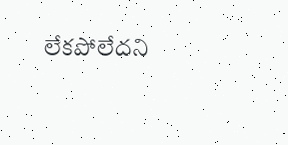లేకపోలేదని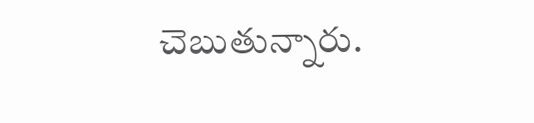చెబుతున్నారు.